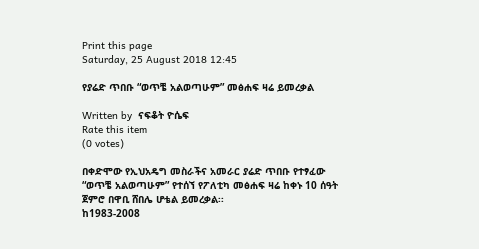Print this page
Saturday, 25 August 2018 12:45

የያሬድ ጥበቡ “ወጥቼ አልወጣሁም” መፅሐፍ ዛሬ ይመረቃል

Written by  ናፍቆት ዮሴፍ
Rate this item
(0 votes)

በቀድሞው የኢህአዴግ መስራችና አመራር ያሬድ ጥበቡ የተፃፈው “ወጥቼ አልወጣሁም” የተሰኘ የፖለቲካ መፅሐፍ ዛሬ ከቀኑ 10 ሰዓት ጀምሮ በዋቢ ሸበሌ ሆቴል ይመረቃል፡፡
ከ1983-2008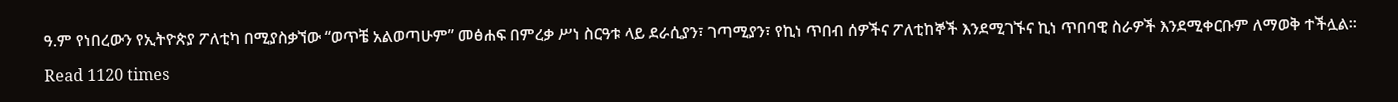ዓ.ም የነበረውን የኢትዮጵያ ፖለቲካ በሚያስቃኘው “ወጥቼ አልወጣሁም” መፅሐፍ በምረቃ ሥነ ስርዓቱ ላይ ደራሲያን፣ ገጣሚያን፣ የኪነ ጥበብ ሰዎችና ፖለቲከኞች እንደሚገኙና ኪነ ጥበባዊ ስራዎች እንደሚቀርቡም ለማወቅ ተችሏል፡፡

Read 1120 times